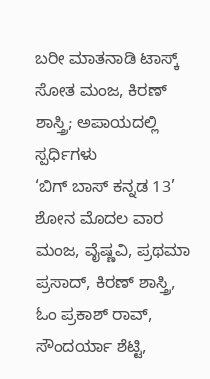ಬರೀ ಮಾತನಾಡಿ ಟಾಸ್ಕ್ ಸೋತ ಮಂಜ, ಕಿರಣ್ ಶಾಸ್ತ್ರಿ; ಅಪಾಯದಲ್ಲಿ ಸ್ಪರ್ಧಿಗಳು
‘ಬಿಗ್ ಬಾಸ್ ಕನ್ನಡ 13’ ಶೋನ ಮೊದಲ ವಾರ ಮಂಜ, ವೈಷ್ಣವಿ, ಪ್ರಥಮಾ ಪ್ರಸಾದ್, ಕಿರಣ್ ಶಾಸ್ತ್ರಿ, ಓಂ ಪ್ರಕಾಶ್ ರಾವ್, ಸೌಂದರ್ಯಾ ಶೆಟ್ಟಿ,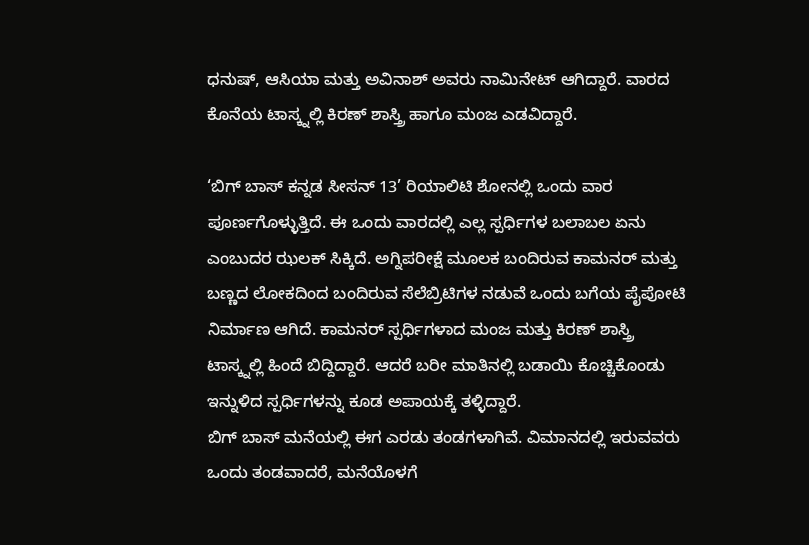ಧನುಷ್, ಆಸಿಯಾ ಮತ್ತು ಅವಿನಾಶ್ ಅವರು ನಾಮಿನೇಟ್ ಆಗಿದ್ದಾರೆ. ವಾರದ ಕೊನೆಯ ಟಾಸ್ಕ್ನಲ್ಲಿ ಕಿರಣ್ ಶಾಸ್ತ್ರಿ ಹಾಗೂ ಮಂಜ ಎಡವಿದ್ದಾರೆ.

‘ಬಿಗ್ ಬಾಸ್ ಕನ್ನಡ ಸೀಸನ್ 13’ ರಿಯಾಲಿಟಿ ಶೋನಲ್ಲಿ ಒಂದು ವಾರ ಪೂರ್ಣಗೊಳ್ಳುತ್ತಿದೆ. ಈ ಒಂದು ವಾರದಲ್ಲಿ ಎಲ್ಲ ಸ್ಪರ್ಧಿಗಳ ಬಲಾಬಲ ಏನು ಎಂಬುದರ ಝಲಕ್ ಸಿಕ್ಕಿದೆ. ಅಗ್ನಿಪರೀಕ್ಷೆ ಮೂಲಕ ಬಂದಿರುವ ಕಾಮನರ್ ಮತ್ತು ಬಣ್ಣದ ಲೋಕದಿಂದ ಬಂದಿರುವ ಸೆಲೆಬ್ರಿಟಿಗಳ ನಡುವೆ ಒಂದು ಬಗೆಯ ಪೈಪೋಟಿ ನಿರ್ಮಾಣ ಆಗಿದೆ. ಕಾಮನರ್ ಸ್ಪರ್ಧಿಗಳಾದ ಮಂಜ ಮತ್ತು ಕಿರಣ್ ಶಾಸ್ತ್ರಿ ಟಾಸ್ಕ್ನಲ್ಲಿ ಹಿಂದೆ ಬಿದ್ದಿದ್ದಾರೆ. ಆದರೆ ಬರೀ ಮಾತಿನಲ್ಲಿ ಬಡಾಯಿ ಕೊಚ್ಚಿಕೊಂಡು ಇನ್ನುಳಿದ ಸ್ಪರ್ಧಿಗಳನ್ನು ಕೂಡ ಅಪಾಯಕ್ಕೆ ತಳ್ಳಿದ್ದಾರೆ.
ಬಿಗ್ ಬಾಸ್ ಮನೆಯಲ್ಲಿ ಈಗ ಎರಡು ತಂಡಗಳಾಗಿವೆ. ವಿಮಾನದಲ್ಲಿ ಇರುವವರು ಒಂದು ತಂಡವಾದರೆ, ಮನೆಯೊಳಗೆ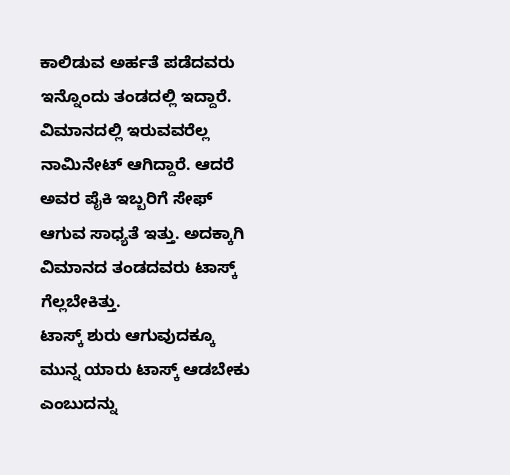ಕಾಲಿಡುವ ಅರ್ಹತೆ ಪಡೆದವರು ಇನ್ನೊಂದು ತಂಡದಲ್ಲಿ ಇದ್ದಾರೆ. ವಿಮಾನದಲ್ಲಿ ಇರುವವರೆಲ್ಲ ನಾಮಿನೇಟ್ ಆಗಿದ್ದಾರೆ. ಆದರೆ ಅವರ ಪೈಕಿ ಇಬ್ಬರಿಗೆ ಸೇಫ್ ಆಗುವ ಸಾಧ್ಯತೆ ಇತ್ತು. ಅದಕ್ಕಾಗಿ ವಿಮಾನದ ತಂಡದವರು ಟಾಸ್ಕ್ ಗೆಲ್ಲಬೇಕಿತ್ತು.
ಟಾಸ್ಕ್ ಶುರು ಆಗುವುದಕ್ಕೂ ಮುನ್ನ ಯಾರು ಟಾಸ್ಕ್ ಆಡಬೇಕು ಎಂಬುದನ್ನು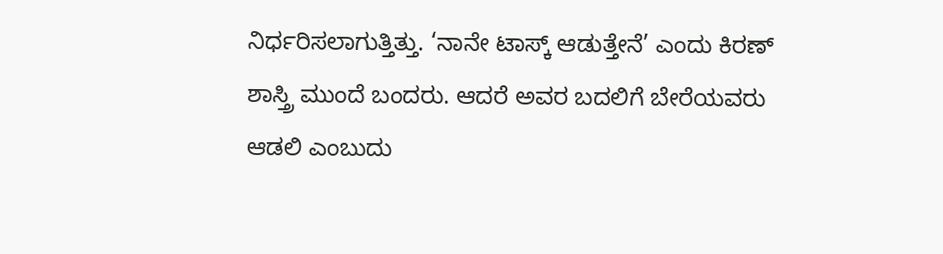ನಿರ್ಧರಿಸಲಾಗುತ್ತಿತ್ತು. ‘ನಾನೇ ಟಾಸ್ಕ್ ಆಡುತ್ತೇನೆ’ ಎಂದು ಕಿರಣ್ ಶಾಸ್ತ್ರಿ ಮುಂದೆ ಬಂದರು. ಆದರೆ ಅವರ ಬದಲಿಗೆ ಬೇರೆಯವರು ಆಡಲಿ ಎಂಬುದು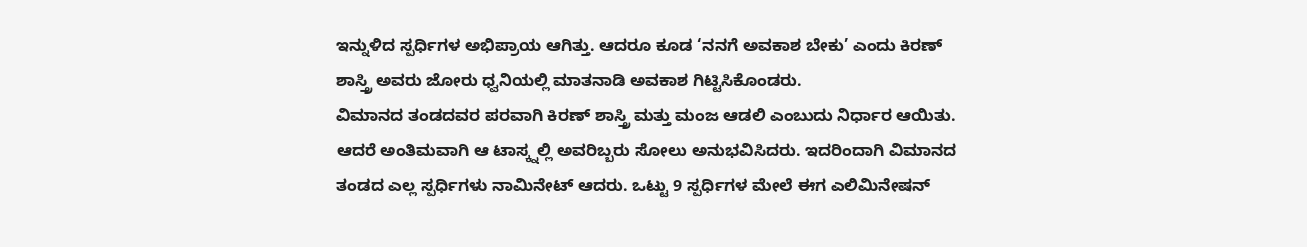ಇನ್ನುಳಿದ ಸ್ಪರ್ಧಿಗಳ ಅಭಿಪ್ರಾಯ ಆಗಿತ್ತು. ಆದರೂ ಕೂಡ ‘ನನಗೆ ಅವಕಾಶ ಬೇಕು’ ಎಂದು ಕಿರಣ್ ಶಾಸ್ತ್ರಿ ಅವರು ಜೋರು ಧ್ವನಿಯಲ್ಲಿ ಮಾತನಾಡಿ ಅವಕಾಶ ಗಿಟ್ಟಿಸಿಕೊಂಡರು.
ವಿಮಾನದ ತಂಡದವರ ಪರವಾಗಿ ಕಿರಣ್ ಶಾಸ್ತ್ರಿ ಮತ್ತು ಮಂಜ ಆಡಲಿ ಎಂಬುದು ನಿರ್ಧಾರ ಆಯಿತು. ಆದರೆ ಅಂತಿಮವಾಗಿ ಆ ಟಾಸ್ಕ್ನಲ್ಲಿ ಅವರಿಬ್ಬರು ಸೋಲು ಅನುಭವಿಸಿದರು. ಇದರಿಂದಾಗಿ ವಿಮಾನದ ತಂಡದ ಎಲ್ಲ ಸ್ಪರ್ಧಿಗಳು ನಾಮಿನೇಟ್ ಆದರು. ಒಟ್ಟು 9 ಸ್ಪರ್ಧಿಗಳ ಮೇಲೆ ಈಗ ಎಲಿಮಿನೇಷನ್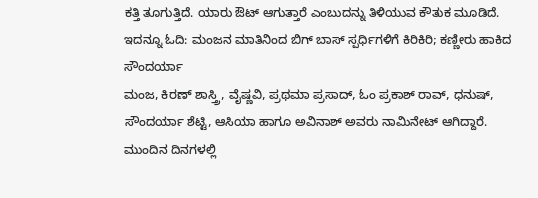ಕತ್ತಿ ತೂಗುತ್ತಿದೆ. ಯಾರು ಔಟ್ ಆಗುತ್ತಾರೆ ಎಂಬುದನ್ನು ತಿಳಿಯುವ ಕೌತುಕ ಮೂಡಿದೆ.
ಇದನ್ನೂ ಓದಿ: ಮಂಜನ ಮಾತಿನಿಂದ ಬಿಗ್ ಬಾಸ್ ಸ್ಪರ್ಧಿಗಳಿಗೆ ಕಿರಿಕಿರಿ; ಕಣ್ಣೀರು ಹಾಕಿದ ಸೌಂದರ್ಯಾ
ಮಂಜ, ಕಿರಣ್ ಶಾಸ್ತ್ರಿ, ವೈಷ್ಣವಿ, ಪ್ರಥಮಾ ಪ್ರಸಾದ್, ಓಂ ಪ್ರಕಾಶ್ ರಾವ್, ಧನುಷ್, ಸೌಂದರ್ಯಾ ಶೆಟ್ಟಿ, ಆಸಿಯಾ ಹಾಗೂ ಅವಿನಾಶ್ ಅವರು ನಾಮಿನೇಟ್ ಆಗಿದ್ದಾರೆ. ಮುಂದಿನ ದಿನಗಳಲ್ಲಿ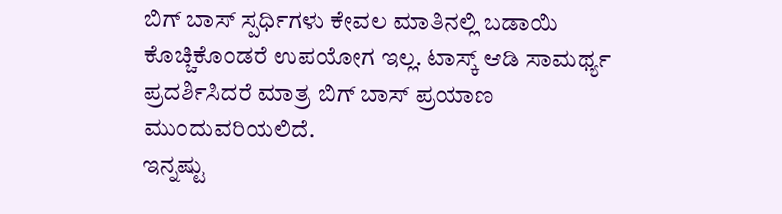ಬಿಗ್ ಬಾಸ್ ಸ್ಪರ್ಧಿಗಳು ಕೇವಲ ಮಾತಿನಲ್ಲಿ ಬಡಾಯಿ ಕೊಚ್ಚಿಕೊಂಡರೆ ಉಪಯೋಗ ಇಲ್ಲ. ಟಾಸ್ಕ್ ಆಡಿ ಸಾಮರ್ಥ್ಯ ಪ್ರದರ್ಶಿಸಿದರೆ ಮಾತ್ರ ಬಿಗ್ ಬಾಸ್ ಪ್ರಯಾಣ ಮುಂದುವರಿಯಲಿದೆ.
ಇನ್ನಷ್ಟು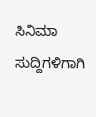ಸಿನಿಮಾ ಸುದ್ದಿಗಳಿಗಾಗಿ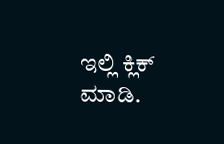ಇಲ್ಲಿ ಕ್ಲಿಕ್ ಮಾಡಿ.